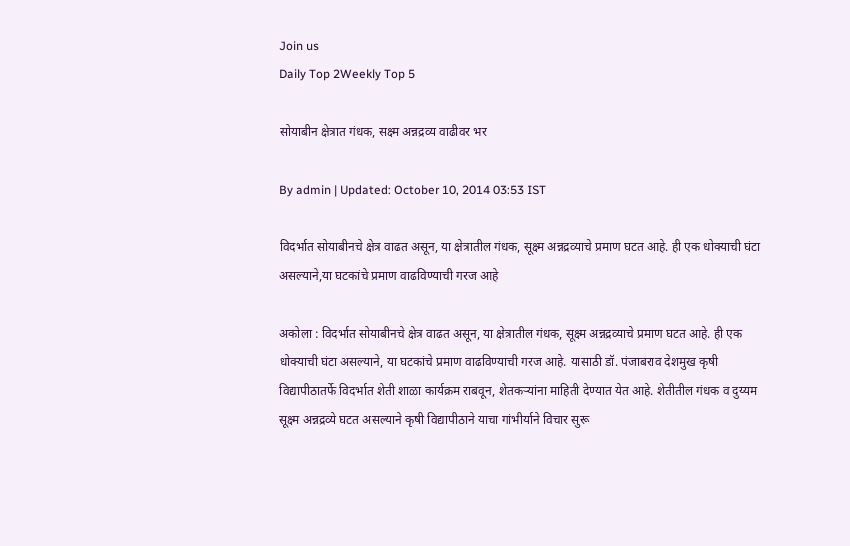Join us
Daily Top 2Weekly Top 5

सोयाबीन क्षेत्रात गंधक, सक्ष्म अन्नद्रव्य वाढीवर भर

By admin | Updated: October 10, 2014 03:53 IST

विदर्भात सोयाबीनचे क्षेत्र वाढत असून, या क्षेत्रातील गंधक, सूक्ष्म अन्नद्रव्याचे प्रमाण घटत आहे. ही एक धोक्याची घंटा असल्याने,या घटकांचे प्रमाण वाढविण्याची गरज आहे

अकोला : विदर्भात सोयाबीनचे क्षेत्र वाढत असून, या क्षेत्रातील गंधक, सूक्ष्म अन्नद्रव्याचे प्रमाण घटत आहे. ही एक धोक्याची घंटा असल्याने, या घटकांचे प्रमाण वाढविण्याची गरज आहे. यासाठी डॉ. पंजाबराव देशमुख कृषी विद्यापीठातर्फे विदर्भात शेती शाळा कार्यक्रम राबवून, शेतकऱ्यांना माहिती देण्यात येत आहे. शेतीतील गंधक व दुय्यम सूक्ष्म अन्नद्रव्ये घटत असल्याने कृषी विद्यापीठाने याचा गांभीर्याने विचार सुरू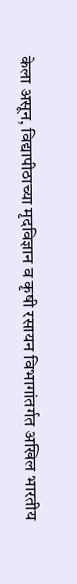केला असून, विद्यापीठाच्या मृदविज्ञान व कृषी रसायन विभागांतर्गत अखिल भारतीय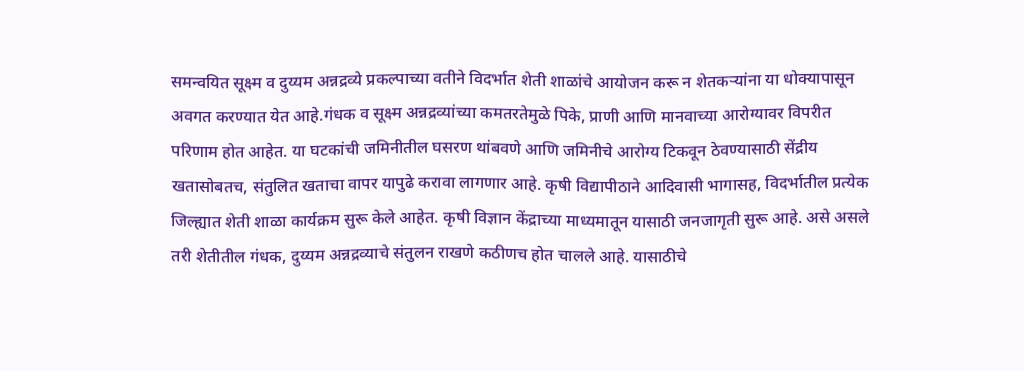समन्वयित सूक्ष्म व दुय्यम अन्नद्रव्ये प्रकल्पाच्या वतीने विदर्भात शेती शाळांचे आयोजन करू न शेतकऱ्यांना या धोक्यापासून अवगत करण्यात येत आहे.गंधक व सूक्ष्म अन्नद्रव्यांच्या कमतरतेमुळे पिके, प्राणी आणि मानवाच्या आरोग्यावर विपरीत परिणाम होत आहेत. या घटकांची जमिनीतील घसरण थांबवणे आणि जमिनीचे आरोग्य टिकवून ठेवण्यासाठी सेंद्रीय खतासोबतच, संतुलित खताचा वापर यापुढे करावा लागणार आहे. कृषी विद्यापीठाने आदिवासी भागासह, विदर्भातील प्रत्येक जिल्ह्यात शेती शाळा कार्यक्रम सुरू केले आहेत. कृषी विज्ञान केंद्राच्या माध्यमातून यासाठी जनजागृती सुरू आहे. असे असले तरी शेतीतील गंधक, दुय्यम अन्नद्रव्याचे संतुलन राखणे कठीणच होत चालले आहे. यासाठीचे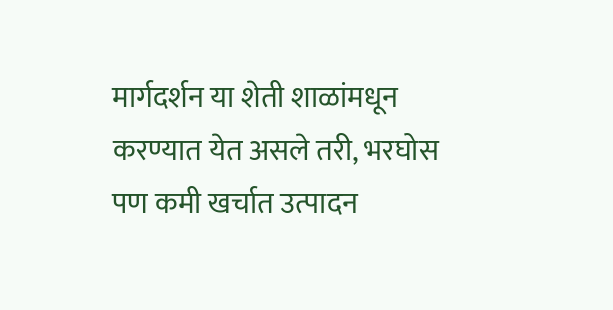मार्गदर्शन या शेती शाळांमधून करण्यात येत असले तरी, भरघोस पण कमी खर्चात उत्पादन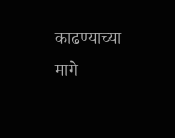काढण्याच्या मागे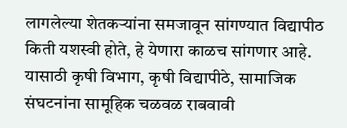लागलेल्या शेतकऱ्यांना समजावून सांगण्यात विद्यापीठ किती यशस्वी होते, हे येणारा काळच सांगणार आहे. यासाठी कृषी विभाग, कृषी विद्यापीठे, सामाजिक संघटनांना सामूहिक चळवळ राबवावी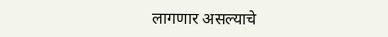लागणार असल्याचे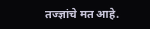तज्ज्ञांचे मत आहे.